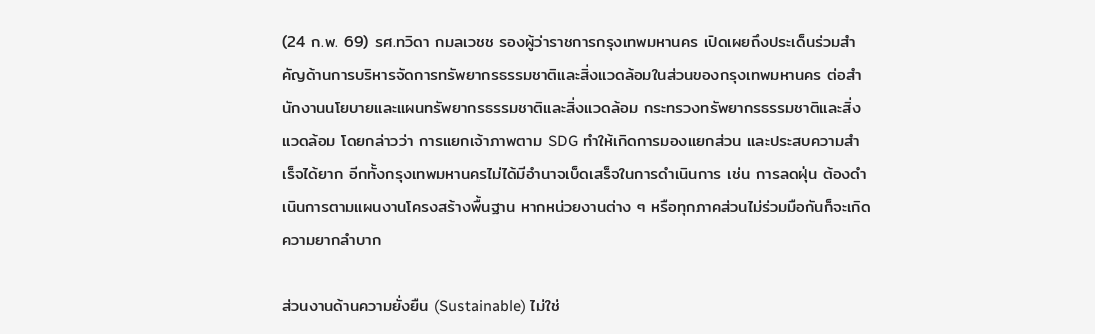(24 ก.พ. 69) รศ.ทวิดา กมลเวชช รองผู้ว่าราชการกรุงเทพมหานคร เปิดเผยถึงประเด็นร่วมสำคัญด้านการบริหารจัดการทรัพยากรธรรมชาติและสิ่งแวดล้อมในส่วนของกรุงเทพมหานคร ต่อสำนักงานนโยบายและแผนทรัพยากรธรรมชาติและสิ่งแวดล้อม กระทรวงทรัพยากรธรรมชาติและสิ่งแวดล้อม โดยกล่าวว่า การแยกเจ้าภาพตาม SDG ทำให้เกิดการมองแยกส่วน และประสบความสำเร็จได้ยาก อีกทั้งกรุงเทพมหานครไม่ได้มีอำนาจเบ็ดเสร็จในการดำเนินการ เช่น การลดฝุ่น ต้องดำเนินการตามแผนงานโครงสร้างพื้นฐาน หากหน่วยงานต่าง ๆ หรือทุกภาคส่วนไม่ร่วมมือกันก็จะเกิดความยากลำบาก

ส่วนงานด้านความยั่งยืน (Sustainable) ไม่ใช่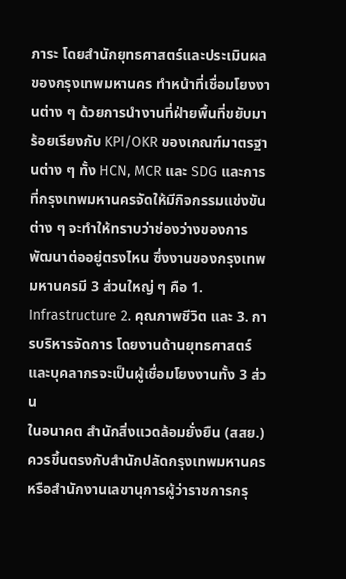ภาระ โดยสำนักยุทธศาสตร์และประเมินผลของกรุงเทพมหานคร ทำหน้าที่เชื่อมโยงงานต่าง ๆ ด้วยการนำงานที่ฝ่ายพื้นที่ขยับมาร้อยเรียงกับ KPI/OKR ของเกณฑ์มาตรฐานต่าง ๆ ทั้ง HCN, MCR และ SDG และการที่กรุงเทพมหานครจัดให้มีกิจกรรมแข่งขันต่าง ๆ จะทำให้ทราบว่าช่องว่างของการพัฒนาต่ออยู่ตรงไหน ซึ่งงานของกรุงเทพมหานครมี 3 ส่วนใหญ่ ๆ คือ 1. Infrastructure 2. คุณภาพชีวิต และ 3. การบริหารจัดการ โดยงานด้านยุทธศาสตร์และบุคลากรจะเป็นผู้เชื่อมโยงงานทั้ง 3 ส่วน
ในอนาคต สำนักสิ่งแวดล้อมยั่งยืน (สสย.) ควรขึ้นตรงกับสำนักปลัดกรุงเทพมหานคร หรือสำนักงานเลขานุการผู้ว่าราชการกรุ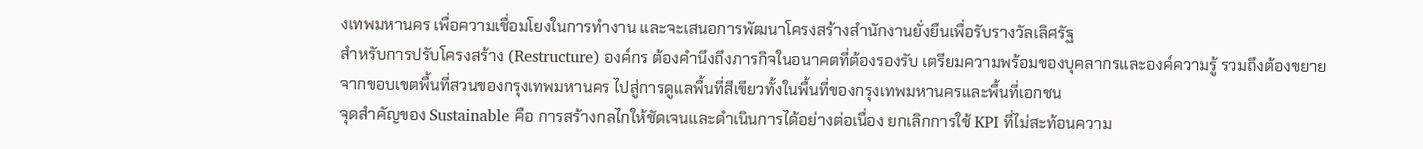งเทพมหานคร เพื่อความเชื่อมโยงในการทำงาน และจะเสนอการพัฒนาโครงสร้างสำนักงานยั่งยืนเพื่อรับรางวัลเลิศรัฐ
สำหรับการปรับโครงสร้าง (Restructure) องค์กร ต้องคำนึงถึงภารกิจในอนาคตที่ต้องรองรับ เตรียมความพร้อมของบุคลากรและองค์ความรู้ รวมถึงต้องขยายจากขอบเขตพื้นที่สวนของกรุงเทพมหานคร ไปสู่การดูแลพื้นที่สีเขียวทั้งในพื้นที่ของกรุงเทพมหานครและพื้นที่เอกชน
จุดสำคัญของ Sustainable คือ การสร้างกลไกให้ชัดเจนและดำเนินการได้อย่างต่อเนื่อง ยกเลิกการใช้ KPI ที่ไม่สะท้อนความ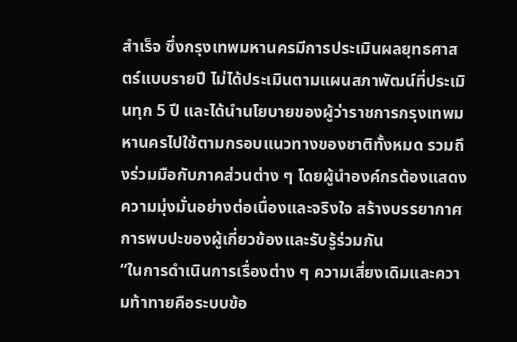สำเร็จ ซึ่งกรุงเทพมหานครมีการประเมินผลยุทธศาสตร์แบบรายปี ไม่ได้ประเมินตามแผนสภาพัฒน์ที่ประเมินทุก 5 ปี และได้นำนโยบายของผู้ว่าราชการกรุงเทพมหานครไปใช้ตามกรอบแนวทางของชาติทั้งหมด รวมถึงร่วมมือกับภาคส่วนต่าง ๆ โดยผู้นำองค์กรต้องแสดงความมุ่งมั่นอย่างต่อเนื่องและจริงใจ สร้างบรรยากาศการพบปะของผู้เกี่ยวข้องและรับรู้ร่วมกัน
“ในการดำเนินการเรื่องต่าง ๆ ความเสี่ยงเดิมและความท้าทายคือระบบข้อ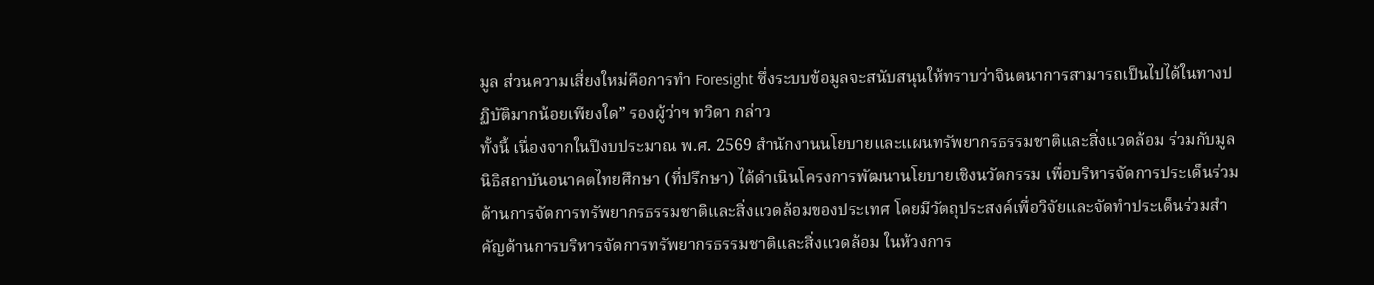มูล ส่วนความเสี่ยงใหม่คือการทำ Foresight ซึ่งระบบข้อมูลจะสนับสนุนให้ทราบว่าจินตนาการสามารถเป็นไปได้ในทางปฏิบัติมากน้อยเพียงใด” รองผู้ว่าฯ ทวิดา กล่าว
ทั้งนี้ เนื่องจากในปีงบประมาณ พ.ศ. 2569 สำนักงานนโยบายและแผนทรัพยากรธรรมชาติและสิ่งแวดล้อม ร่วมกับมูลนิธิสถาบันอนาคตไทยศึกษา (ที่ปรึกษา) ได้ดำเนินโครงการพัฒนานโยบายเชิงนวัตกรรม เพื่อบริหารจัดการประเด็นร่วมด้านการจัดการทรัพยากรธรรมชาติและสิ่งแวดล้อมของประเทศ โดยมีวัตถุประสงค์เพื่อวิจัยและจัดทำประเด็นร่วมสำคัญด้านการบริหารจัดการทรัพยากรธรรมชาติและสิ่งแวดล้อม ในห้วงการ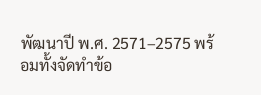พัฒนาปี พ.ศ. 2571–2575 พร้อมทั้งจัดทำข้อ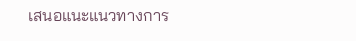เสนอแนะแนวทางการ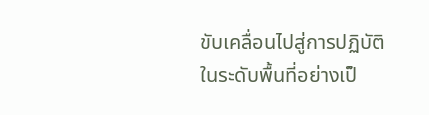ขับเคลื่อนไปสู่การปฏิบัติในระดับพื้นที่อย่างเป็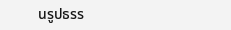นรูปธรร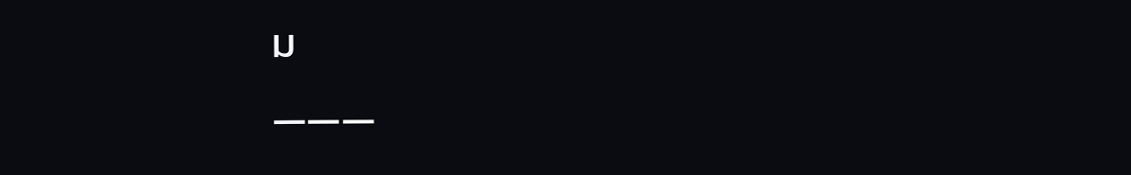ม
———